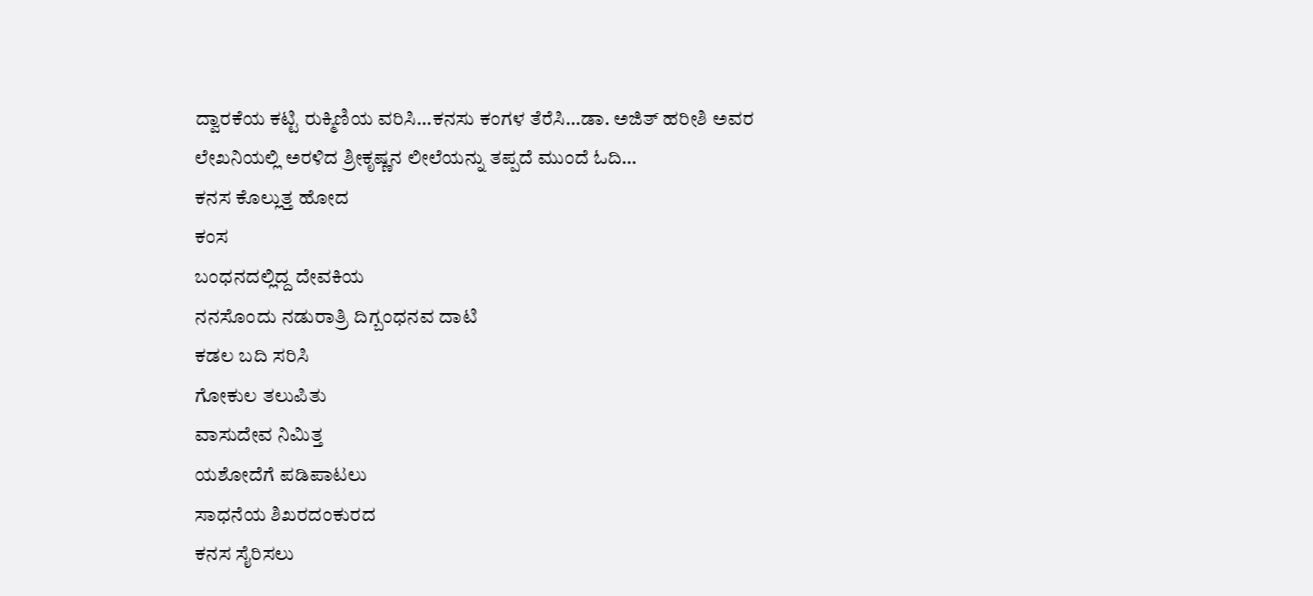ದ್ವಾರಕೆಯ ಕಟ್ಟಿ ರುಕ್ಮಿಣಿಯ ವರಿಸಿ…ಕನಸು ಕಂಗಳ ತೆರೆಸಿ…ಡಾ. ಅಜಿತ್ ಹರೀಶಿ ಅವರ ಲೇಖನಿಯಲ್ಲಿ ಅರಳಿದ ಶ್ರೀಕೃಷ್ಣನ ಲೀಲೆಯನ್ನು ತಪ್ಪದೆ ಮುಂದೆ ಓದಿ…
ಕನಸ ಕೊಲ್ಲುತ್ತ ಹೋದ
ಕಂಸ
ಬಂಧನದಲ್ಲಿದ್ದ ದೇವಕಿಯ
ನನಸೊಂದು ನಡುರಾತ್ರಿ ದಿಗ್ಬಂಧನವ ದಾಟಿ
ಕಡಲ ಬದಿ ಸರಿಸಿ
ಗೋಕುಲ ತಲುಪಿತು
ವಾಸುದೇವ ನಿಮಿತ್ತ
ಯಶೋದೆಗೆ ಪಡಿಪಾಟಲು
ಸಾಧನೆಯ ಶಿಖರದಂಕುರದ
ಕನಸ ಸೈರಿಸಲು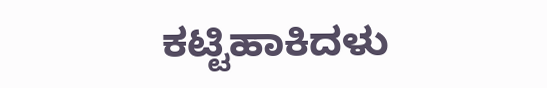ಕಟ್ಟಿಹಾಕಿದಳು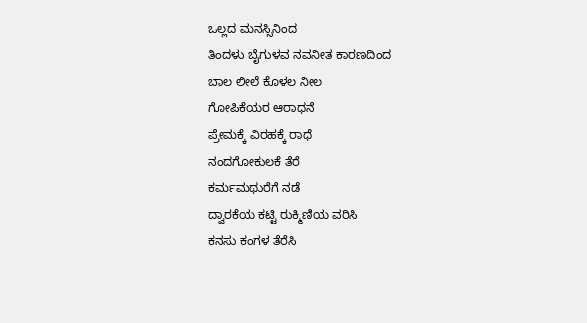ಒಲ್ಲದ ಮನಸ್ಸಿನಿಂದ
ತಿಂದಳು ಬೈಗುಳವ ನವನೀತ ಕಾರಣದಿಂದ
ಬಾಲ ಲೀಲೆ ಕೊಳಲ ನೀಲ
ಗೋಪಿಕೆಯರ ಆರಾಧನೆ
ಪ್ರೇಮಕ್ಕೆ ವಿರಹಕ್ಕೆ ರಾಧೆ
ನಂದಗೋಕುಲಕೆ ತೆರೆ
ಕರ್ಮಮಥುರೆಗೆ ನಡೆ
ದ್ವಾರಕೆಯ ಕಟ್ಟಿ ರುಕ್ಮಿಣಿಯ ವರಿಸಿ
ಕನಸು ಕಂಗಳ ತೆರೆಸಿ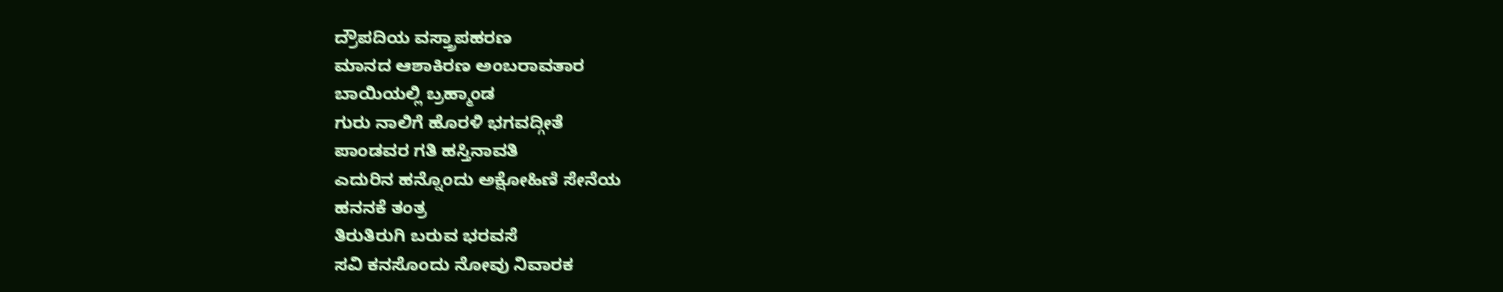ದ್ರೌಪದಿಯ ವಸ್ತ್ರಾಪಹರಣ
ಮಾನದ ಆಶಾಕಿರಣ ಅಂಬರಾವತಾರ
ಬಾಯಿಯಲ್ಲಿ ಬ್ರಹ್ಮಾಂಡ
ಗುರು ನಾಲಿಗೆ ಹೊರಳಿ ಭಗವದ್ಗೀತೆ
ಪಾಂಡವರ ಗತಿ ಹಸ್ತಿನಾವತಿ
ಎದುರಿನ ಹನ್ನೊಂದು ಅಕ್ಷೋಹಿಣಿ ಸೇನೆಯ
ಹನನಕೆ ತಂತ್ರ
ತಿರುತಿರುಗಿ ಬರುವ ಭರವಸೆ
ಸವಿ ಕನಸೊಂದು ನೋವು ನಿವಾರಕ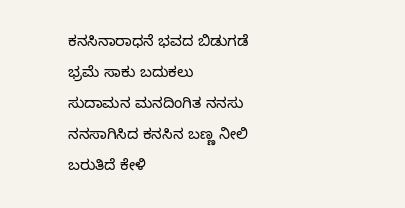ಕನಸಿನಾರಾಧನೆ ಭವದ ಬಿಡುಗಡೆ
ಭ್ರಮೆ ಸಾಕು ಬದುಕಲು
ಸುದಾಮನ ಮನದಿಂಗಿತ ನನಸು
ನನಸಾಗಿಸಿದ ಕನಸಿನ ಬಣ್ಣ ನೀಲಿ
ಬರುತಿದೆ ಕೇಳಿ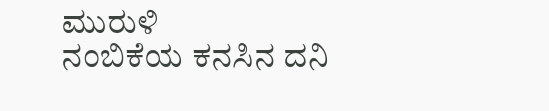ಮುರುಳಿ
ನಂಬಿಕೆಯ ಕನಸಿನ ದನಿ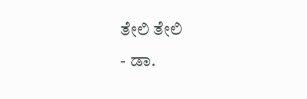ತೇಲಿ ತೇಲಿ
- ಡಾ.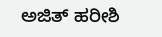ಅಜಿತ್ ಹರೀಶಿ